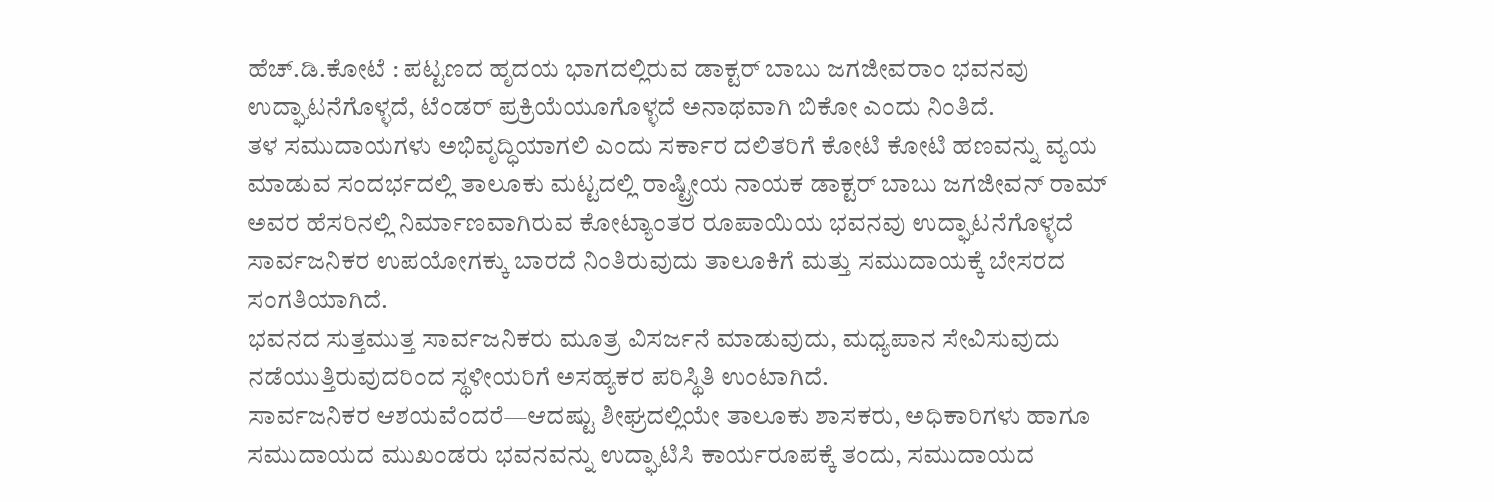ಹೆಚ್.ಡಿ.ಕೋಟೆ : ಪಟ್ಟಣದ ಹೃದಯ ಭಾಗದಲ್ಲಿರುವ ಡಾಕ್ಟರ್ ಬಾಬು ಜಗಜೀವರಾಂ ಭವನವು ಉದ್ಘಾಟನೆಗೊಳ್ಳದೆ, ಟೆಂಡರ್ ಪ್ರಕ್ರಿಯೆಯೂಗೊಳ್ಳದೆ ಅನಾಥವಾಗಿ ಬಿಕೋ ಎಂದು ನಿಂತಿದೆ.
ತಳ ಸಮುದಾಯಗಳು ಅಭಿವೃದ್ಧಿಯಾಗಲಿ ಎಂದು ಸರ್ಕಾರ ದಲಿತರಿಗೆ ಕೋಟಿ ಕೋಟಿ ಹಣವನ್ನು ವ್ಯಯ ಮಾಡುವ ಸಂದರ್ಭದಲ್ಲಿ ತಾಲೂಕು ಮಟ್ಟದಲ್ಲಿ ರಾಷ್ಟ್ರೀಯ ನಾಯಕ ಡಾಕ್ಟರ್ ಬಾಬು ಜಗಜೀವನ್ ರಾಮ್ ಅವರ ಹೆಸರಿನಲ್ಲಿ ನಿರ್ಮಾಣವಾಗಿರುವ ಕೋಟ್ಯಾಂತರ ರೂಪಾಯಿಯ ಭವನವು ಉದ್ಘಾಟನೆಗೊಳ್ಳದೆ ಸಾರ್ವಜನಿಕರ ಉಪಯೋಗಕ್ಕು ಬಾರದೆ ನಿಂತಿರುವುದು ತಾಲೂಕಿಗೆ ಮತ್ತು ಸಮುದಾಯಕ್ಕೆ ಬೇಸರದ ಸಂಗತಿಯಾಗಿದೆ.
ಭವನದ ಸುತ್ತಮುತ್ತ ಸಾರ್ವಜನಿಕರು ಮೂತ್ರ ವಿಸರ್ಜನೆ ಮಾಡುವುದು, ಮಧ್ಯಪಾನ ಸೇವಿಸುವುದು ನಡೆಯುತ್ತಿರುವುದರಿಂದ ಸ್ಥಳೀಯರಿಗೆ ಅಸಹ್ಯಕರ ಪರಿಸ್ಥಿತಿ ಉಂಟಾಗಿದೆ.
ಸಾರ್ವಜನಿಕರ ಆಶಯವೆಂದರೆ—ಆದಷ್ಟು ಶೀಘ್ರದಲ್ಲಿಯೇ ತಾಲೂಕು ಶಾಸಕರು, ಅಧಿಕಾರಿಗಳು ಹಾಗೂ ಸಮುದಾಯದ ಮುಖಂಡರು ಭವನವನ್ನು ಉದ್ಘಾಟಿಸಿ ಕಾರ್ಯರೂಪಕ್ಕೆ ತಂದು, ಸಮುದಾಯದ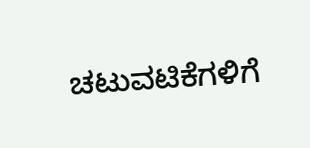ಚಟುವಟಿಕೆಗಳಿಗೆ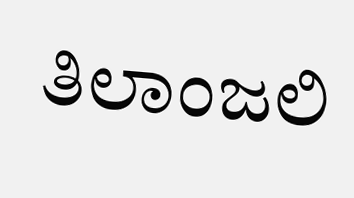ತಿಲಾಂಜಲಿ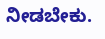ನೀಡಬೇಕು.